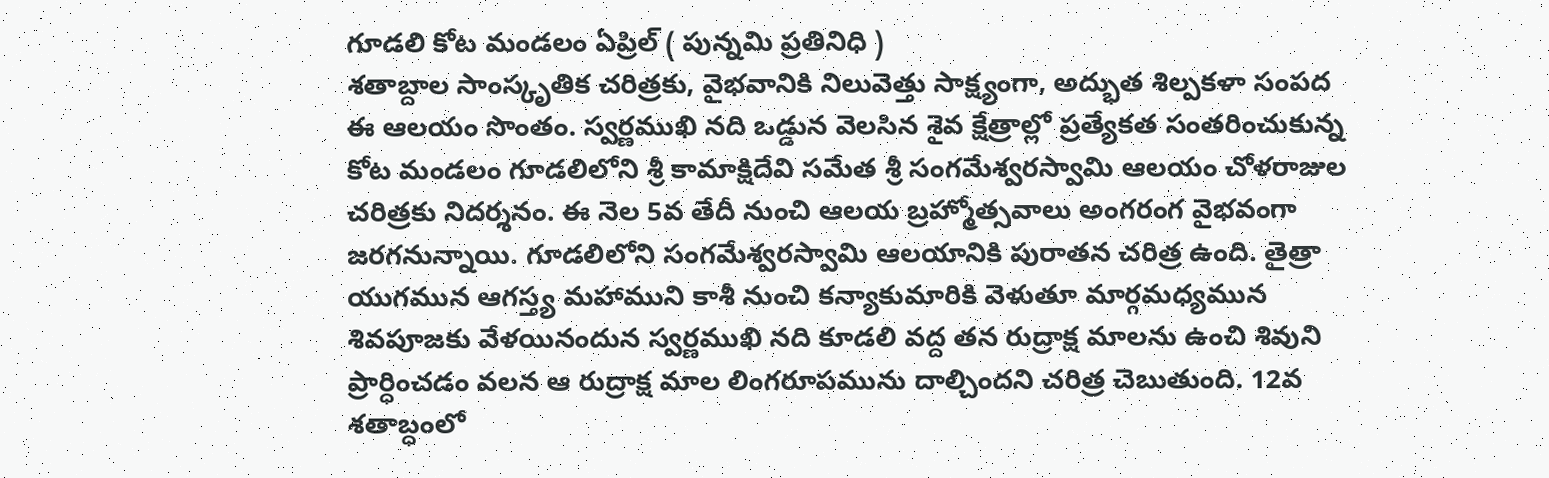గూడలి కోట మండలం ఏప్రిల్ ( పున్నమి ప్రతినిధి )
శతాబ్దాల సాంస్కృతిక చరిత్రకు, వైభవానికి నిలువెత్తు సాక్ష్యంగా, అద్భుత శిల్పకళా సంపద ఈ ఆలయం సొంతం. స్వర్ణముఖి నది ఒడ్డున వెలసిన శైవ క్షేత్రాల్లో ప్రత్యేకత సంతరించుకున్న కోట మండలం గూడలిలోని శ్రీ కామాక్షిదేవి సమేత శ్రీ సంగమేశ్వరస్వామి ఆలయం చోళరాజుల చరిత్రకు నిదర్శనం. ఈ నెల 5వ తేదీ నుంచి ఆలయ బ్రహ్మోత్సవాలు అంగరంగ వైభవంగా జరగనున్నాయి. గూడలిలోని సంగమేశ్వరస్వామి ఆలయానికి పురాతన చరిత్ర ఉంది. తైత్రా యుగమున ఆగస్త్య మహాముని కాశీ నుంచి కన్యాకుమారికి వెళుతూ మార్గమధ్యమున శివపూజకు వేళయినందున స్వర్ణముఖి నది కూడలి వద్ద తన రుద్రాక్ష మాలను ఉంచి శివుని ప్రార్ధించడం వలన ఆ రుద్రాక్ష మాల లింగరూపమును దాల్చిందని చరిత్ర చెబుతుంది. 12వ శతాబ్ధంలో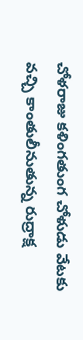చోళరాజు కళింగతుంగ చోళుడు వేటకు వచ్చి కాంతులీనుతున్న రుద్రాక్ష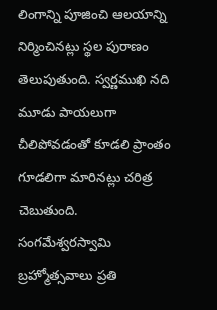లింగాన్ని పూజించి ఆలయాన్ని నిర్మించినట్లు స్థల పురాణం తెలుపుతుంది. స్వర్ణముఖి నది మూడు పాయలుగా చీలిపోవడంతో కూడలి ప్రాంతం గూడలిగా మారినట్లు చరిత్ర చెబుతుంది. సంగమేశ్వరస్వామి బ్రహ్మోత్సవాలు ప్రతి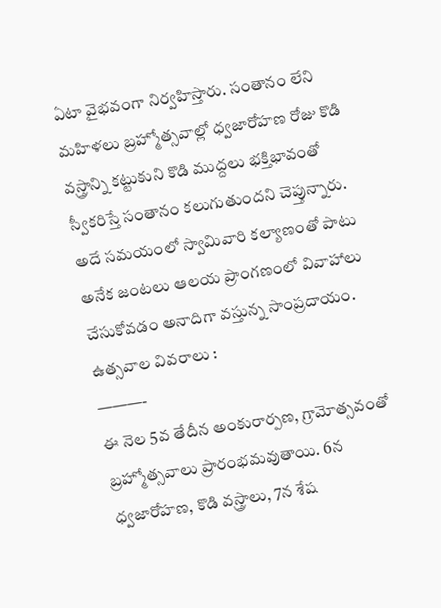ఏటా వైభవంగా నిర్వహిస్తారు. సంతానం లేని మహిళలు బ్రహ్మోత్సవాల్లో ధ్వజారోహణ రోజు కొడి వస్త్రాన్ని కట్టుకుని కొడి ముద్దలు భక్తిభావంతో స్వీకరిస్తే సంతానం కలుగుతుందని చెప్తున్నారు. అదే సమయంలో స్వామివారి కల్యాణంతో పాటు అనేక జంటలు ఆలయ ప్రాంగణంలో వివాహాలు చేసుకోవడం అనాదిగా వస్తున్న సాంప్రదాయం.
ఉత్సవాల వివరాలు :
———-
ఈ నెల 5వ తేదీన అంకురార్పణ, గ్రామోత్సవంతో బ్రహ్మోత్సవాలు ప్రారంభమవుతాయి. 6న ధ్వజారోహణ, కొడి వస్త్రాలు, 7న శేష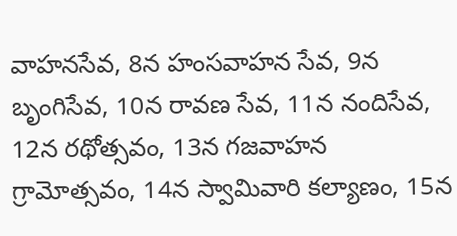వాహనసేవ, 8న హంసవాహన సేవ, 9న బృంగిసేవ, 10న రావణ సేవ, 11న నందిసేవ, 12న రథోత్సవం, 13న గజవాహన గ్రామోత్సవం, 14న స్వామివారి కల్యాణం, 15న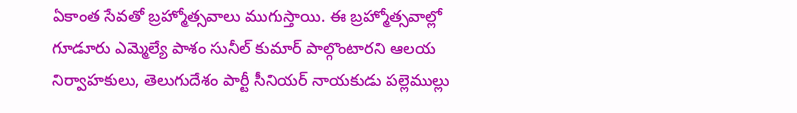ఏకాంత సేవతో బ్రహ్మోత్సవాలు ముగుస్తాయి. ఈ బ్రహ్మోత్సవాల్లో గూడూరు ఎమ్మెల్యే పాశం సునీల్ కుమార్ పాల్గొంటారని ఆలయ నిర్వాహకులు, తెలుగుదేశం పార్టీ సీనియర్ నాయకుడు పల్లెముల్లు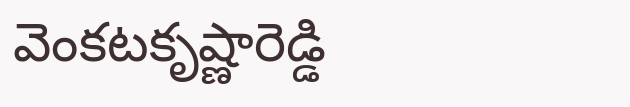వెంకటకృష్ణారెడ్డి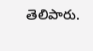తెలిపారు.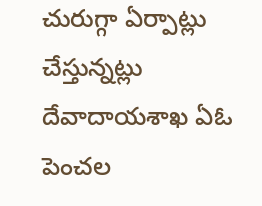చురుగ్గా ఏర్పాట్లు చేస్తున్నట్లు దేవాదాయశాఖ ఏఓ పెంచల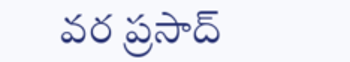వర ప్రసాద్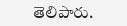తెలిపారు.